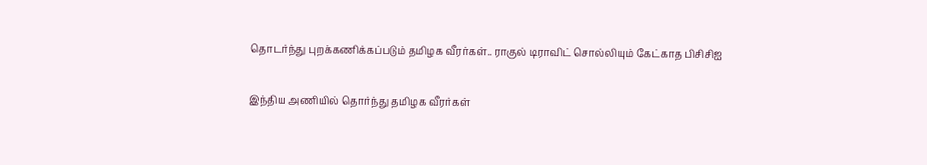தொடர்ந்து புறக்கணிக்கப்படும் தமிழக வீரர்கள்.. ராகுல் டிராவிட் சொல்லியும் கேட்காத பிசிசிஐ

இந்திய அணியில் தொர்ந்து தமிழக வீரர்கள்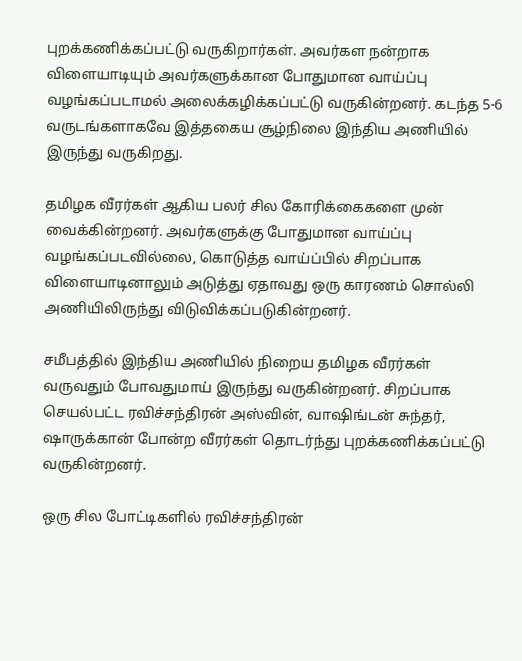புறக்கணிக்கப்பட்டு வருகிறார்கள். அவர்கள நன்றாக விளையாடியும் அவர்களுக்கான போதுமான வாய்ப்பு வழங்கப்படாமல் அலைக்கழிக்கப்பட்டு வருகின்றனர். கடந்த 5-6 வருடங்களாகவே இத்தகைய சூழ்நிலை இந்திய அணியில் இருந்து வருகிறது.

தமிழக வீரர்கள் ஆகிய பலர் சில கோரிக்கைகளை முன் வைக்கின்றனர். அவர்களுக்கு போதுமான வாய்ப்பு வழங்கப்படவில்லை, கொடுத்த வாய்ப்பில் சிறப்பாக விளையாடினாலும் அடுத்து ஏதாவது ஒரு காரணம் சொல்லி அணியிலிருந்து விடுவிக்கப்படுகின்றனர்.

சமீபத்தில் இந்திய அணியில் நிறைய தமிழக வீரர்கள் வருவதும் போவதுமாய் இருந்து வருகின்றனர். சிறப்பாக செயல்பட்ட ரவிச்சந்திரன் அஸ்வின், வாஷிங்டன் சுந்தர், ஷாருக்கான் போன்ற வீரர்கள் தொடர்ந்து புறக்கணிக்கப்பட்டு வருகின்றனர்.

ஒரு சில போட்டிகளில் ரவிச்சந்திரன்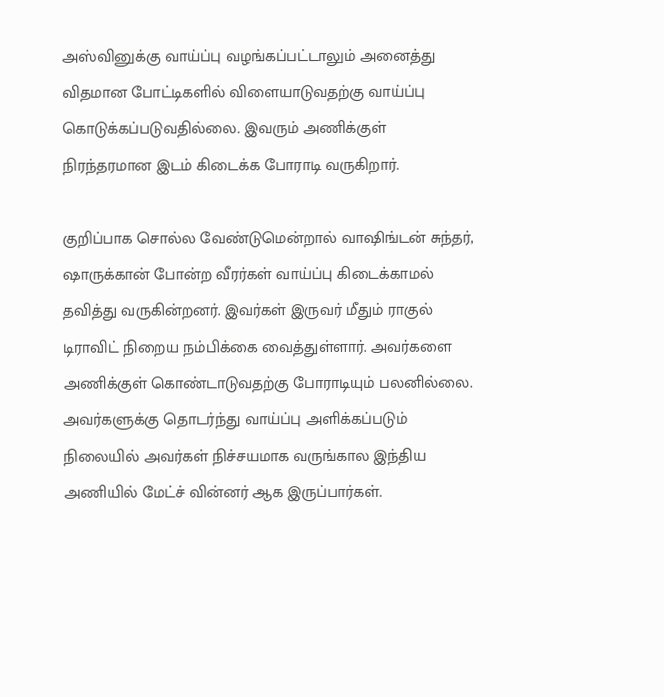அஸ்வினுக்கு வாய்ப்பு வழங்கப்பட்டாலும் அனைத்து விதமான போட்டிகளில் விளையாடுவதற்கு வாய்ப்பு கொடுக்கப்படுவதில்லை. இவரும் அணிக்குள் நிரந்தரமான இடம் கிடைக்க போராடி வருகிறார்.

குறிப்பாக சொல்ல வேண்டுமென்றால் வாஷிங்டன் சுந்தர், ஷாருக்கான் போன்ற வீரர்கள் வாய்ப்பு கிடைக்காமல் தவித்து வருகின்றனர். இவர்கள் இருவர் மீதும் ராகுல் டிராவிட் நிறைய நம்பிக்கை வைத்துள்ளார். அவர்களை அணிக்குள் கொண்டாடுவதற்கு போராடியும் பலனில்லை. அவர்களுக்கு தொடர்ந்து வாய்ப்பு அளிக்கப்படும் நிலையில் அவர்கள் நிச்சயமாக வருங்கால இந்திய அணியில் மேட்ச் வின்னர் ஆக இருப்பார்கள்.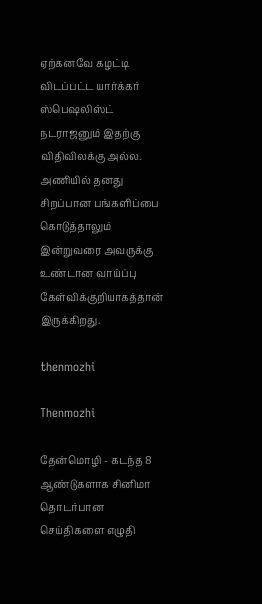ஏற்கனவே கழட்டி விடப்பட்ட யார்க்கர் ஸ்பெஷலிஸ்ட் நடராஜனும் இதற்கு விதிவிலக்கு அல்ல. அணியில் தனது சிறப்பான பங்களிப்பை கொடுத்தாலும் இன்றுவரை அவருக்கு உண்டான வாய்ப்பு கேள்விக்குறியாகத்தான் இருக்கிறது.

thenmozhi

Thenmozhi

தேன்மொழி - கடந்த 8 ஆண்டுகளாக சினிமா தொடர்பான செய்திகளை எழுதி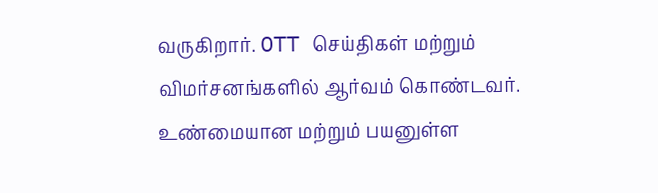வருகிறார். OTT செய்திகள் மற்றும் விமர்சனங்களில் ஆர்வம் கொண்டவர். உண்மையான மற்றும் பயனுள்ள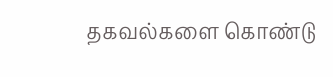தகவல்களை கொண்டு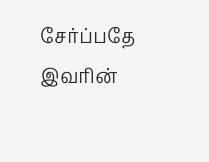சேர்ப்பதே இவரின்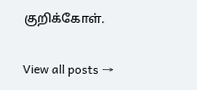குறிக்கோள்.

View all posts →